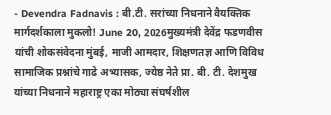- Devendra Fadnavis : बी.टी. सरांच्या निधनाने वैयक्तिक मार्गदर्शकाला मुकलो! June 20, 2026मुख्यमंत्री देवेंद्र फडणवीस यांची शोकसंवेदना मुंबई, माजी आमदार, शिक्षणतज्ञ आणि विविध सामाजिक प्रश्नांचे गाढे अभ्यासक, ज्येष्ठ नेते प्रा. बी. टी. देशमुख यांच्या निधनाने महाराष्ट्र एका मोठ्या संघर्षशील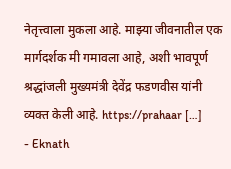नेतृत्त्वाला मुकला आहे. माझ्या जीवनातील एक मार्गदर्शक मी गमावला आहे, अशी भावपूर्ण श्रद्धांजली मुख्यमंत्री देवेंद्र फडणवीस यांनी व्यक्त केली आहे. https://prahaar […]
- Eknath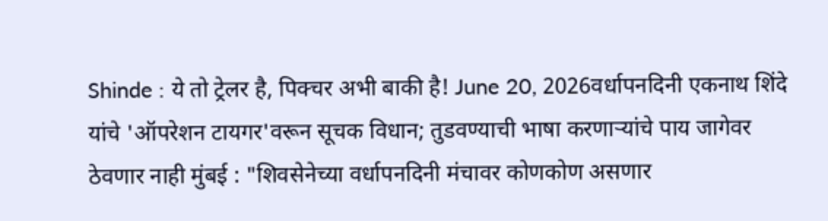Shinde : ये तो ट्रेलर है, पिक्चर अभी बाकी है! June 20, 2026वर्धापनदिनी एकनाथ शिंदे यांचे 'ऑपरेशन टायगर'वरून सूचक विधान; तुडवण्याची भाषा करणाऱ्यांचे पाय जागेवर ठेवणार नाही मुंबई : "शिवसेनेच्या वर्धापनदिनी मंचावर कोणकोण असणार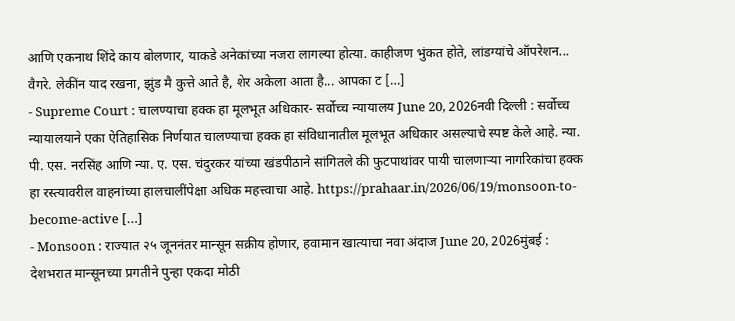आणि एकनाथ शिंदे काय बोलणार, याकडे अनेकांच्या नजरा लागल्या होत्या. काहीजण भुंकत होते, लांडग्यांचे ऑपरेशन... वैगरे. लेकींन याद रखना, झुंड मै कुत्ते आते है, शेर अकेला आता है... आपका ट […]
- Supreme Court : चालण्याचा हक्क हा मूलभूत अधिकार- सर्वोच्च न्यायालय June 20, 2026नवी दिल्ली : सर्वोच्च न्यायालयाने एका ऐतिहासिक निर्णयात चालण्याचा हक्क हा संविधानातील मूलभूत अधिकार असल्याचे स्पष्ट केले आहे. न्या. पी. एस. नरसिंह आणि न्या. ए. एस. चंदुरकर यांच्या खंडपीठाने सांगितले की फुटपाथांवर पायी चालणाऱ्या नागरिकांचा हक्क हा रस्त्यावरील वाहनांच्या हालचालींपेक्षा अधिक महत्त्वाचा आहे. https://prahaar.in/2026/06/19/monsoon-to-become-active […]
- Monsoon : राज्यात २५ जूननंतर मान्सून सक्रीय होणार, हवामान खात्याचा नवा अंदाज June 20, 2026मुंबई : देशभरात मान्सूनच्या प्रगतीने पुन्हा एकदा मोठी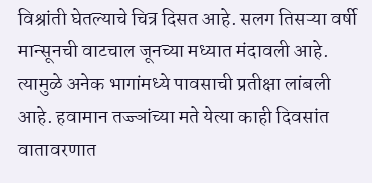विश्रांती घेतल्याचे चित्र दिसत आहे. सलग तिसऱ्या वर्षी मान्सूनची वाटचाल जूनच्या मध्यात मंदावली आहे. त्यामुळे अनेक भागांमध्ये पावसाची प्रतीक्षा लांबली आहे. हवामान तज्ज्ञांच्या मते येत्या काही दिवसांत वातावरणात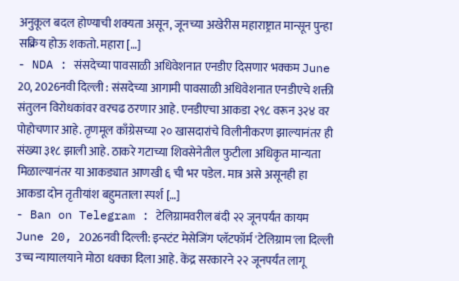अनुकूल बदल होण्याची शक्यता असून, जूनच्या अखेरीस महाराष्ट्रात मान्सून पुन्हा सक्रिय होऊ शकतो. महारा […]
- NDA : संसदेच्या पावसाळी अधिवेशनात एनडीए दिसणार भक्कम June 20, 2026नवी दिल्ली : संसदेच्या आगामी पावसाळी अधिवेशनात एनडीएचे शक्ती संतुलन विरोधकांवर वरचढ ठरणार आहे. एनडीएचा आकडा २९८ वरून ३२४ वर पोहोचणार आहे. तृणमूल काँग्रेसच्या २० खासदारांचे विलीनीकरण झाल्यानंतर ही संख्या ३१८ झाली आहे. ठाकरे गटाच्या शिवसेनेतील फुटीला अधिकृत मान्यता मिळाल्यानंतर या आकड्यात आणखी ६ ची भर पडेल. मात्र असे असूनही हा आकडा दोन तृतीयांश बहुमताला स्पर्श […]
- Ban on Telegram : टेलिग्रामवरील बंदी २२ जूनपर्यंत कायम June 20, 2026नवी दिल्ली: इन्स्टंट मेसेजिंग प्लॅटफॉर्म 'टेलिग्राम'ला दिल्ली उच्च न्यायालयाने मोठा धक्का दिला आहे. केंद्र सरकारने २२ जूनपर्यंत लागू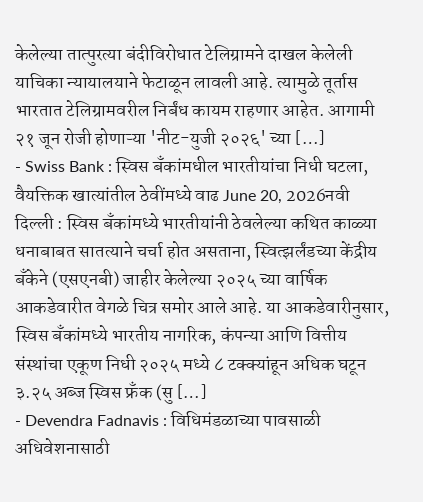केलेल्या तात्पुरत्या बंदीविरोधात टेलिग्रामने दाखल केलेली याचिका न्यायालयाने फेटाळून लावली आहे. त्यामुळे तूर्तास भारतात टेलिग्रामवरील निर्बंध कायम राहणार आहेत. आगामी २१ जून रोजी होणाऱ्या 'नीट-युजी २०२६' च्या […]
- Swiss Bank : स्विस बँकांमधील भारतीयांचा निधी घटला, वैयक्तिक खात्यांतील ठेवींमध्ये वाढ June 20, 2026नवी दिल्ली : स्विस बँकांमध्ये भारतीयांनी ठेवलेल्या कथित काळ्या धनाबाबत सातत्याने चर्चा होत असताना, स्वित्झर्लंडच्या केंद्रीय बँकेने (एसएनबी) जाहीर केलेल्या २०२५ च्या वार्षिक आकडेवारीत वेगळे चित्र समोर आले आहे. या आकडेवारीनुसार, स्विस बँकांमध्ये भारतीय नागरिक, कंपन्या आणि वित्तीय संस्थांचा एकूण निधी २०२५ मध्ये ८ टक्क्यांहून अधिक घटून ३.२५ अब्ज स्विस फ्रँक (सु […]
- Devendra Fadnavis : विधिमंडळाच्या पावसाळी अधिवेशनासाठी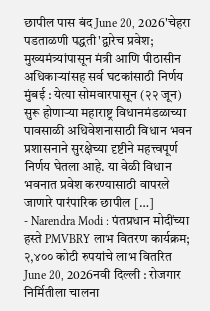छापील पास बंद June 20, 2026'चेहरा पडताळणी पद्धती'द्वारेच प्रवेश; मुख्यमंत्र्यांपासून मंत्री आणि पीठासीन अधिकाऱ्यांसह सर्व घटकांसाठी निर्णय मुंबई : येत्या सोमवारपासून (२२ जून) सुरू होणाऱ्या महाराष्ट्र विधानमंडळाच्या पावसाळी अधिवेशनासाठी विधान भवन प्रशासनाने सुरक्षेच्या दृष्टीने महत्त्वपूर्ण निर्णय घेतला आहे. या वेळी विधान भवनात प्रवेश करण्यासाठी वापरले जाणारे पारंपारिक छापील […]
- Narendra Modi : पंतप्रधान मोदींच्या हस्ते PMVBRY लाभ वितरण कार्यक्रम; २,४०० कोटी रुपयांचे लाभ वितरित June 20, 2026नवी दिल्ली : रोजगार निर्मितीला चालना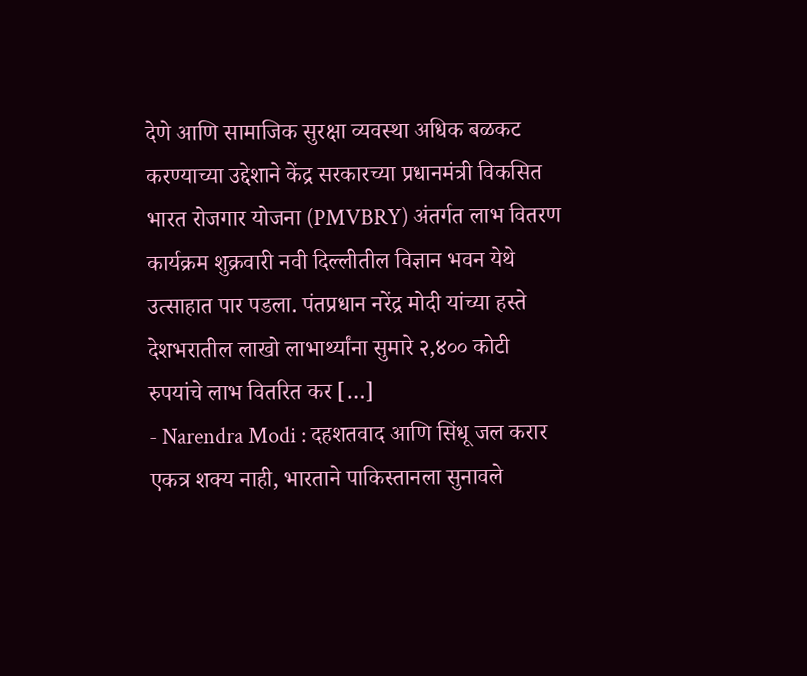देणे आणि सामाजिक सुरक्षा व्यवस्था अधिक बळकट करण्याच्या उद्देशाने केंद्र सरकारच्या प्रधानमंत्री विकसित भारत रोजगार योजना (PMVBRY) अंतर्गत लाभ वितरण कार्यक्रम शुक्रवारी नवी दिल्लीतील विज्ञान भवन येथे उत्साहात पार पडला. पंतप्रधान नरेंद्र मोदी यांच्या हस्ते देशभरातील लाखो लाभार्थ्यांना सुमारे २,४०० कोटी रुपयांचे लाभ वितरित कर […]
- Narendra Modi : दहशतवाद आणि सिंधू जल करार एकत्र शक्य नाही, भारताने पाकिस्तानला सुनावले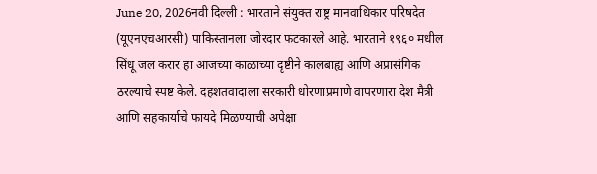June 20, 2026नवी दिल्ली : भारताने संयुक्त राष्ट्र मानवाधिकार परिषदेत (यूएनएचआरसी) पाकिस्तानला जोरदार फटकारले आहे. भारताने १९६० मधील सिंधू जल करार हा आजच्या काळाच्या दृष्टीने कालबाह्य आणि अप्रासंगिक ठरल्याचे स्पष्ट केले. दहशतवादाला सरकारी धोरणाप्रमाणे वापरणारा देश मैत्री आणि सहकार्याचे फायदे मिळण्याची अपेक्षा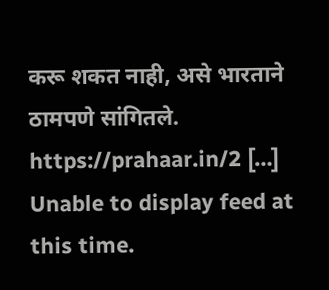करू शकत नाही, असे भारताने ठामपणे सांगितले. https://prahaar.in/2 […]
Unable to display feed at this time.